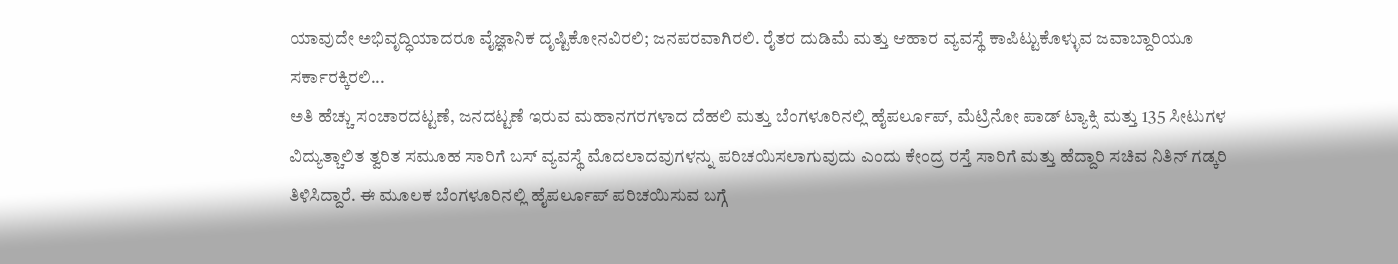ಯಾವುದೇ ಅಭಿವೃದ್ಧಿಯಾದರೂ ವೈಜ್ಞಾನಿಕ ದೃಷ್ಟಿಕೋನವಿರಲಿ; ಜನಪರವಾಗಿರಲಿ. ರೈತರ ದುಡಿಮೆ ಮತ್ತು ಆಹಾರ ವ್ಯವಸ್ಥೆ ಕಾಪಿಟ್ಟುಕೊಳ್ಳುವ ಜವಾಬ್ದಾರಿಯೂ ಸರ್ಕಾರಕ್ಕಿರಲಿ...
ಅತಿ ಹೆಚ್ಚು ಸಂಚಾರದಟ್ಟಣೆ, ಜನದಟ್ಟಣೆ ಇರುವ ಮಹಾನಗರಗಳಾದ ದೆಹಲಿ ಮತ್ತು ಬೆಂಗಳೂರಿನಲ್ಲಿ ಹೈಪರ್ಲೂಪ್, ಮೆಟ್ರಿನೋ ಪಾಡ್ ಟ್ಯಾಕ್ಸಿ ಮತ್ತು 135 ಸೀಟುಗಳ ವಿದ್ಯುತ್ಚಾಲಿತ ತ್ವರಿತ ಸಮೂಹ ಸಾರಿಗೆ ಬಸ್ ವ್ಯವಸ್ಥೆ ಮೊದಲಾದವುಗಳನ್ನು ಪರಿಚಯಿಸಲಾಗುವುದು ಎಂದು ಕೇಂದ್ರ ರಸ್ತೆ ಸಾರಿಗೆ ಮತ್ತು ಹೆದ್ದಾರಿ ಸಚಿವ ನಿತಿನ್ ಗಡ್ಕರಿ ತಿಳಿಸಿದ್ದಾರೆ. ಈ ಮೂಲಕ ಬೆಂಗಳೂರಿನಲ್ಲಿ ಹೈಪರ್ಲೂಪ್ ಪರಿಚಯಿಸುವ ಬಗ್ಗೆ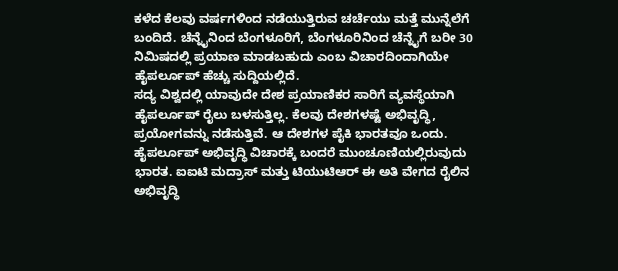ಕಳೆದ ಕೆಲವು ವರ್ಷಗಳಿಂದ ನಡೆಯುತ್ತಿರುವ ಚರ್ಚೆಯು ಮತ್ತೆ ಮುನ್ನೆಲೆಗೆ ಬಂದಿದೆ. ಚೆನ್ನೈನಿಂದ ಬೆಂಗಳೂರಿಗೆ, ಬೆಂಗಳೂರಿನಿಂದ ಚೆನ್ನೈಗೆ ಬರೀ 30 ನಿಮಿಷದಲ್ಲಿ ಪ್ರಯಾಣ ಮಾಡಬಹುದು ಎಂಬ ವಿಚಾರದಿಂದಾಗಿಯೇ ಹೈಪರ್ಲೂಪ್ ಹೆಚ್ಚು ಸುದ್ದಿಯಲ್ಲಿದೆ.
ಸದ್ಯ ವಿಶ್ವದಲ್ಲಿ ಯಾವುದೇ ದೇಶ ಪ್ರಯಾಣಿಕರ ಸಾರಿಗೆ ವ್ಯವಸ್ಥೆಯಾಗಿ ಹೈಪರ್ಲೂಪ್ ರೈಲು ಬಳಸುತ್ತಿಲ್ಲ. ಕೆಲವು ದೇಶಗಳಷ್ಟೆ ಅಭಿವೃದ್ಧಿ, ಪ್ರಯೋಗವನ್ನು ನಡೆಸುತ್ತಿವೆ. ಆ ದೇಶಗಳ ಪೈಕಿ ಭಾರತವೂ ಒಂದು. ಹೈಪರ್ಲೂಪ್ ಅಭಿವೃದ್ಧಿ ವಿಚಾರಕ್ಕೆ ಬಂದರೆ ಮುಂಚೂಣಿಯಲ್ಲಿರುವುದು ಭಾರತ. ಐಐಟಿ ಮದ್ರಾಸ್ ಮತ್ತು ಟಿಯುಟಿಆರ್ ಈ ಅತಿ ವೇಗದ ರೈಲಿನ ಅಭಿವೃದ್ಧಿ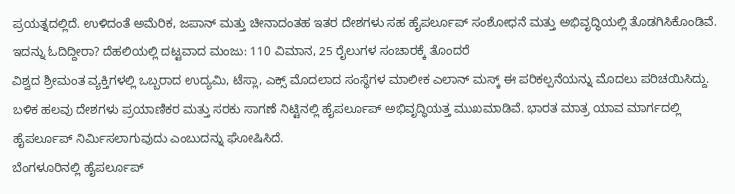ಪ್ರಯತ್ನದಲ್ಲಿದೆ. ಉಳಿದಂತೆ ಅಮೆರಿಕ, ಜಪಾನ್ ಮತ್ತು ಚೀನಾದಂತಹ ಇತರ ದೇಶಗಳು ಸಹ ಹೈಪರ್ಲೂಪ್ ಸಂಶೋಧನೆ ಮತ್ತು ಅಭಿವೃದ್ಧಿಯಲ್ಲಿ ತೊಡಗಿಸಿಕೊಂಡಿವೆ.
ಇದನ್ನು ಓದಿದ್ದೀರಾ? ದೆಹಲಿಯಲ್ಲಿ ದಟ್ಟವಾದ ಮಂಜು: 110 ವಿಮಾನ, 25 ರೈಲುಗಳ ಸಂಚಾರಕ್ಕೆ ತೊಂದರೆ
ವಿಶ್ವದ ಶ್ರೀಮಂತ ವ್ಯಕ್ತಿಗಳಲ್ಲಿ ಒಬ್ಬರಾದ ಉದ್ಯಮಿ, ಟೆಸ್ಲಾ, ಎಕ್ಸ್ ಮೊದಲಾದ ಸಂಸ್ಥೆಗಳ ಮಾಲೀಕ ಎಲಾನ್ ಮಸ್ಕ್ ಈ ಪರಿಕಲ್ಪನೆಯನ್ನು ಮೊದಲು ಪರಿಚಯಿಸಿದ್ದು. ಬಳಿಕ ಹಲವು ದೇಶಗಳು ಪ್ರಯಾಣಿಕರ ಮತ್ತು ಸರಕು ಸಾಗಣೆ ನಿಟ್ಟಿನಲ್ಲಿ ಹೈಪರ್ಲೂಪ್ ಅಭಿವೃದ್ಧಿಯತ್ತ ಮುಖಮಾಡಿವೆ. ಭಾರತ ಮಾತ್ರ ಯಾವ ಮಾರ್ಗದಲ್ಲಿ ಹೈಪರ್ಲೂಪ್ ನಿರ್ಮಿಸಲಾಗುವುದು ಎಂಬುದನ್ನು ಘೋಷಿಸಿದೆ.
ಬೆಂಗಳೂರಿನಲ್ಲಿ ಹೈಪರ್ಲೂಪ್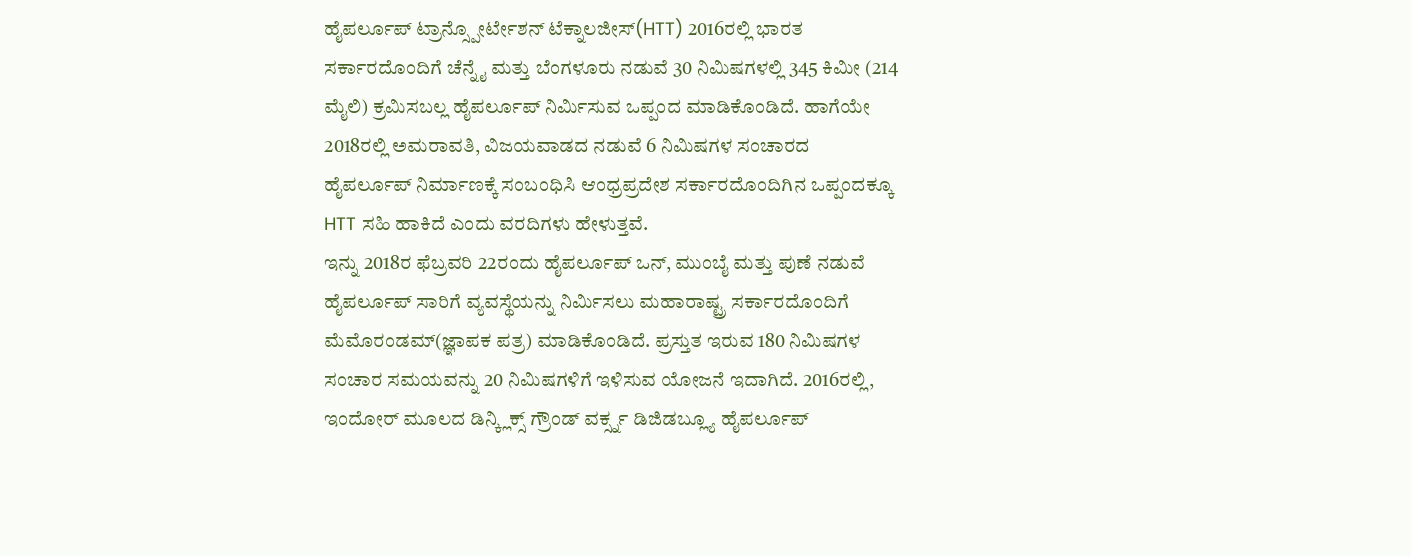ಹೈಪರ್ಲೂಪ್ ಟ್ರಾನ್ಸ್ಪೋರ್ಟೇಶನ್ ಟೆಕ್ನಾಲಜೀಸ್(HTT) 2016ರಲ್ಲಿ ಭಾರತ ಸರ್ಕಾರದೊಂದಿಗೆ ಚೆನ್ನೈ ಮತ್ತು ಬೆಂಗಳೂರು ನಡುವೆ 30 ನಿಮಿಷಗಳಲ್ಲಿ 345 ಕಿಮೀ (214 ಮೈಲಿ) ಕ್ರಮಿಸಬಲ್ಲ ಹೈಪರ್ಲೂಪ್ ನಿರ್ಮಿಸುವ ಒಪ್ಪಂದ ಮಾಡಿಕೊಂಡಿದೆ. ಹಾಗೆಯೇ 2018ರಲ್ಲಿ ಅಮರಾವತಿ, ವಿಜಯವಾಡದ ನಡುವೆ 6 ನಿಮಿಷಗಳ ಸಂಚಾರದ ಹೈಪರ್ಲೂಪ್ ನಿರ್ಮಾಣಕ್ಕೆ ಸಂಬಂಧಿಸಿ ಆಂಧ್ರಪ್ರದೇಶ ಸರ್ಕಾರದೊಂದಿಗಿನ ಒಪ್ಪಂದಕ್ಕೂ HTT ಸಹಿ ಹಾಕಿದೆ ಎಂದು ವರದಿಗಳು ಹೇಳುತ್ತವೆ.
ಇನ್ನು 2018ರ ಫೆಬ್ರವರಿ 22ರಂದು ಹೈಪರ್ಲೂಪ್ ಒನ್, ಮುಂಬೈ ಮತ್ತು ಪುಣೆ ನಡುವೆ ಹೈಪರ್ಲೂಪ್ ಸಾರಿಗೆ ವ್ಯವಸ್ಥೆಯನ್ನು ನಿರ್ಮಿಸಲು ಮಹಾರಾಷ್ಟ್ರ ಸರ್ಕಾರದೊಂದಿಗೆ ಮೆಮೊರಂಡಮ್(ಜ್ಞಾಪಕ ಪತ್ರ) ಮಾಡಿಕೊಂಡಿದೆ. ಪ್ರಸ್ತುತ ಇರುವ 180 ನಿಮಿಷಗಳ ಸಂಚಾರ ಸಮಯವನ್ನು 20 ನಿಮಿಷಗಳಿಗೆ ಇಳಿಸುವ ಯೋಜನೆ ಇದಾಗಿದೆ. 2016ರಲ್ಲಿ, ಇಂದೋರ್ ಮೂಲದ ಡಿನ್ಕ್ಲಿಕ್ಸ್ ಗ್ರೌಂಡ್ ವರ್ಕ್ಸ್ನ ಡಿಜಿಡಬ್ಲ್ಯೂ ಹೈಪರ್ಲೂಪ್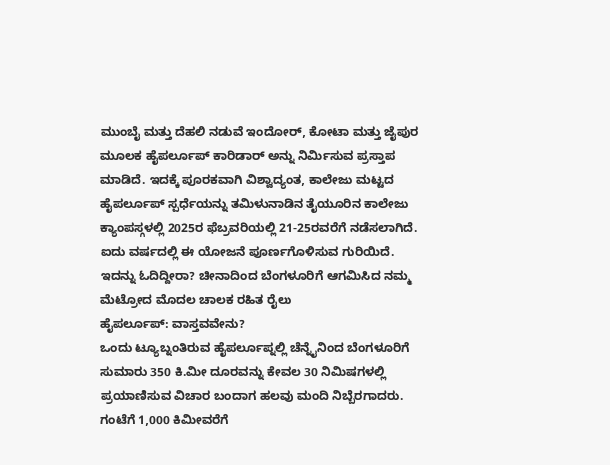ಮುಂಬೈ ಮತ್ತು ದೆಹಲಿ ನಡುವೆ ಇಂದೋರ್, ಕೋಟಾ ಮತ್ತು ಜೈಪುರ ಮೂಲಕ ಹೈಪರ್ಲೂಪ್ ಕಾರಿಡಾರ್ ಅನ್ನು ನಿರ್ಮಿಸುವ ಪ್ರಸ್ತಾಪ ಮಾಡಿದೆ. ಇದಕ್ಕೆ ಪೂರಕವಾಗಿ ವಿಶ್ವಾದ್ಯಂತ, ಕಾಲೇಜು ಮಟ್ಟದ ಹೈಪರ್ಲೂಪ್ ಸ್ಪರ್ಧೆಯನ್ನು ತಮಿಳುನಾಡಿನ ತೈಯೂರಿನ ಕಾಲೇಜು ಕ್ಯಾಂಪಸ್ಗಳಲ್ಲಿ 2025ರ ಫೆಬ್ರವರಿಯಲ್ಲಿ 21-25ರವರೆಗೆ ನಡೆಸಲಾಗಿದೆ. ಐದು ವರ್ಷದಲ್ಲಿ ಈ ಯೋಜನೆ ಪೂರ್ಣಗೊಳಿಸುವ ಗುರಿಯಿದೆ.
ಇದನ್ನು ಓದಿದ್ದೀರಾ? ಚೀನಾದಿಂದ ಬೆಂಗಳೂರಿಗೆ ಆಗಮಿಸಿದ ನಮ್ಮ ಮೆಟ್ರೋದ ಮೊದಲ ಚಾಲಕ ರಹಿತ ರೈಲು
ಹೈಪರ್ಲೂಪ್: ವಾಸ್ತವವೇನು?
ಒಂದು ಟ್ಯೂಬ್ನಂತಿರುವ ಹೈಪರ್ಲೂಪ್ನಲ್ಲಿ ಚೆನ್ನೈನಿಂದ ಬೆಂಗಳೂರಿಗೆ ಸುಮಾರು 350 ಕಿ.ಮೀ ದೂರವನ್ನು ಕೇವಲ 30 ನಿಮಿಷಗಳಲ್ಲಿ ಪ್ರಯಾಣಿಸುವ ವಿಚಾರ ಬಂದಾಗ ಹಲವು ಮಂದಿ ನಿಬ್ಬೆರಗಾದರು. ಗಂಟೆಗೆ 1,000 ಕಿಮೀವರೆಗೆ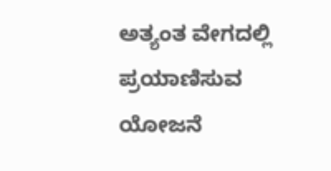ಅತ್ಯಂತ ವೇಗದಲ್ಲಿ ಪ್ರಯಾಣಿಸುವ ಯೋಜನೆ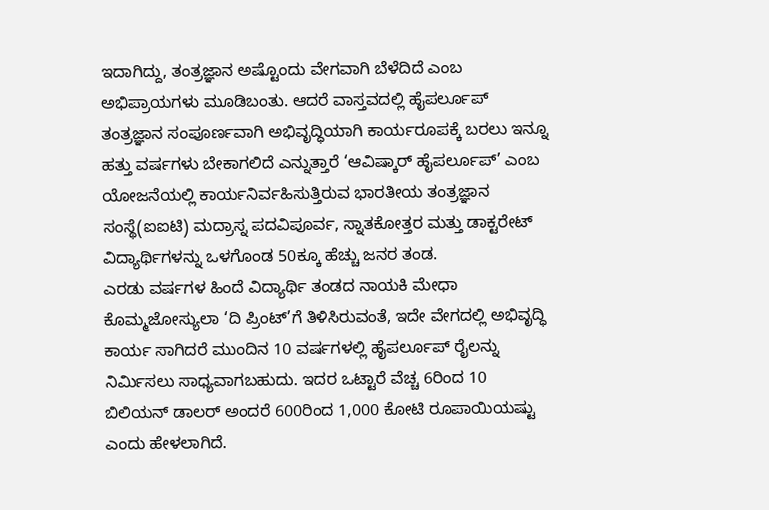ಇದಾಗಿದ್ದು, ತಂತ್ರಜ್ಞಾನ ಅಷ್ಟೊಂದು ವೇಗವಾಗಿ ಬೆಳೆದಿದೆ ಎಂಬ ಅಭಿಪ್ರಾಯಗಳು ಮೂಡಿಬಂತು. ಆದರೆ ವಾಸ್ತವದಲ್ಲಿ ಹೈಪರ್ಲೂಪ್ ತಂತ್ರಜ್ಞಾನ ಸಂಪೂರ್ಣವಾಗಿ ಅಭಿವೃದ್ಧಿಯಾಗಿ ಕಾರ್ಯರೂಪಕ್ಕೆ ಬರಲು ಇನ್ನೂ ಹತ್ತು ವರ್ಷಗಳು ಬೇಕಾಗಲಿದೆ ಎನ್ನುತ್ತಾರೆ ‘ಆವಿಷ್ಕಾರ್ ಹೈಪರ್ಲೂಪ್’ ಎಂಬ ಯೋಜನೆಯಲ್ಲಿ ಕಾರ್ಯನಿರ್ವಹಿಸುತ್ತಿರುವ ಭಾರತೀಯ ತಂತ್ರಜ್ಞಾನ ಸಂಸ್ಥೆ(ಐಐಟಿ) ಮದ್ರಾಸ್ನ ಪದವಿಪೂರ್ವ, ಸ್ನಾತಕೋತ್ತರ ಮತ್ತು ಡಾಕ್ಟರೇಟ್ ವಿದ್ಯಾರ್ಥಿಗಳನ್ನು ಒಳಗೊಂಡ 50ಕ್ಕೂ ಹೆಚ್ಚು ಜನರ ತಂಡ.
ಎರಡು ವರ್ಷಗಳ ಹಿಂದೆ ವಿದ್ಯಾರ್ಥಿ ತಂಡದ ನಾಯಕಿ ಮೇಧಾ ಕೊಮ್ಮಜೋಸ್ಯುಲಾ ‘ದಿ ಪ್ರಿಂಟ್’ಗೆ ತಿಳಿಸಿರುವಂತೆ, ಇದೇ ವೇಗದಲ್ಲಿ ಅಭಿವೃದ್ಧಿ ಕಾರ್ಯ ಸಾಗಿದರೆ ಮುಂದಿನ 10 ವರ್ಷಗಳಲ್ಲಿ ಹೈಪರ್ಲೂಪ್ ರೈಲನ್ನು ನಿರ್ಮಿಸಲು ಸಾಧ್ಯವಾಗಬಹುದು. ಇದರ ಒಟ್ಟಾರೆ ವೆಚ್ಚ 6ರಿಂದ 10 ಬಿಲಿಯನ್ ಡಾಲರ್ ಅಂದರೆ 600ರಿಂದ 1,000 ಕೋಟಿ ರೂಪಾಯಿಯಷ್ಟು ಎಂದು ಹೇಳಲಾಗಿದೆ.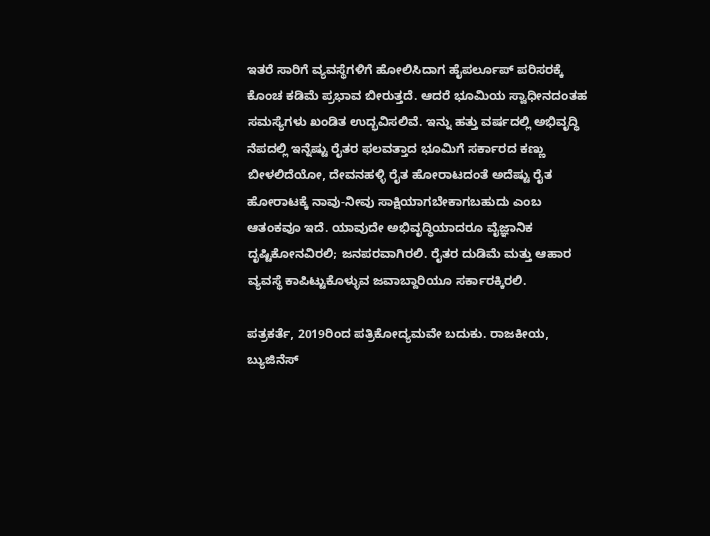ಇತರೆ ಸಾರಿಗೆ ವ್ಯವಸ್ಥೆಗಳಿಗೆ ಹೋಲಿಸಿದಾಗ ಹೈಪರ್ಲೂಪ್ ಪರಿಸರಕ್ಕೆ ಕೊಂಚ ಕಡಿಮೆ ಪ್ರಭಾವ ಬೀರುತ್ತದೆ. ಆದರೆ ಭೂಮಿಯ ಸ್ವಾಧೀನದಂತಹ ಸಮಸ್ಯೆಗಳು ಖಂಡಿತ ಉದ್ಭವಿಸಲಿವೆ. ಇನ್ನು ಹತ್ತು ವರ್ಷದಲ್ಲಿ ಅಭಿವೃದ್ಧಿ ನೆಪದಲ್ಲಿ ಇನ್ನೆಷ್ಟು ರೈತರ ಫಲವತ್ತಾದ ಭೂಮಿಗೆ ಸರ್ಕಾರದ ಕಣ್ಣು ಬೀಳಲಿದೆಯೋ, ದೇವನಹಳ್ಳಿ ರೈತ ಹೋರಾಟದಂತೆ ಅದೆಷ್ಟು ರೈತ ಹೋರಾಟಕ್ಕೆ ನಾವು-ನೀವು ಸಾಕ್ಷಿಯಾಗಬೇಕಾಗಬಹುದು ಎಂಬ ಆತಂಕವೂ ಇದೆ. ಯಾವುದೇ ಅಭಿವೃದ್ಧಿಯಾದರೂ ವೈಜ್ಞಾನಿಕ ದೃಷ್ಟಿಕೋನವಿರಲಿ; ಜನಪರವಾಗಿರಲಿ. ರೈತರ ದುಡಿಮೆ ಮತ್ತು ಆಹಾರ ವ್ಯವಸ್ಥೆ ಕಾಪಿಟ್ಟುಕೊಳ್ಳುವ ಜವಾಬ್ದಾರಿಯೂ ಸರ್ಕಾರಕ್ಕಿರಲಿ.

ಪತ್ರಕರ್ತೆ, 2019ರಿಂದ ಪತ್ರಿಕೋದ್ಯಮವೇ ಬದುಕು. ರಾಜಕೀಯ, ಬ್ಯುಜಿನೆಸ್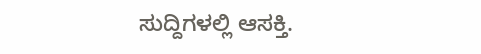ಸುದ್ದಿಗಳಲ್ಲಿ ಆಸಕ್ತಿ.